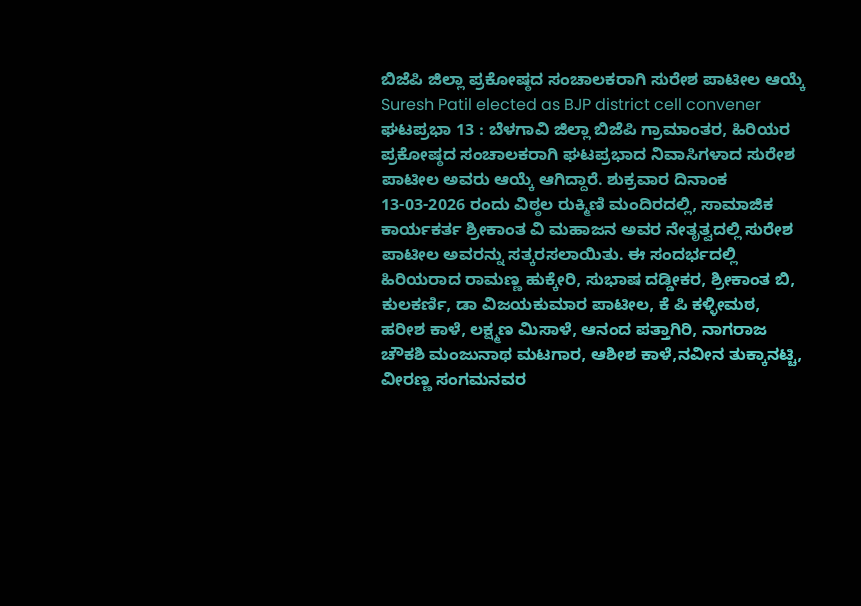ಬಿಜೆಪಿ ಜಿಲ್ಲಾ ಪ್ರಕೋಷ್ಠದ ಸಂಚಾಲಕರಾಗಿ ಸುರೇಶ ಪಾಟೀಲ ಆಯ್ಕೆ
Suresh Patil elected as BJP district cell convener
ಘಟಪ್ರಭಾ 13 : ಬೆಳಗಾವಿ ಜಿಲ್ಲಾ ಬಿಜೆಪಿ ಗ್ರಾಮಾಂತರ, ಹಿರಿಯರ ಪ್ರಕೋಷ್ಠದ ಸಂಚಾಲಕರಾಗಿ ಘಟಪ್ರಭಾದ ನಿವಾಸಿಗಳಾದ ಸುರೇಶ ಪಾಟೀಲ ಅವರು ಆಯ್ಕೆ ಆಗಿದ್ದಾರೆ. ಶುಕ್ರವಾರ ದಿನಾಂಕ 13-03-2026 ರಂದು ವಿಠ್ಠಲ ರುಕ್ಮಿಣಿ ಮಂದಿರದಲ್ಲಿ, ಸಾಮಾಜಿಕ ಕಾರ್ಯಕರ್ತ ಶ್ರೀಕಾಂತ ವಿ ಮಹಾಜನ ಅವರ ನೇತೃತ್ವದಲ್ಲಿ ಸುರೇಶ ಪಾಟೀಲ ಅವರನ್ನು ಸತ್ಕರಸಲಾಯಿತು. ಈ ಸಂದರ್ಭದಲ್ಲಿ ಹಿರಿಯರಾದ ರಾಮಣ್ಣ ಹುಕ್ಕೇರಿ, ಸುಭಾಷ ದಡ್ಡೀಕರ, ಶ್ರೀಕಾಂತ ಬಿ, ಕುಲಕರ್ಣಿ, ಡಾ ವಿಜಯಕುಮಾರ ಪಾಟೀಲ, ಕೆ ಪಿ ಕಳ್ಳೀಮಠ, ಹರೀಶ ಕಾಳೆ, ಲಕ್ಷ್ಮಣ ಮಿಸಾಳೆ, ಆನಂದ ಪತ್ತಾಗಿರಿ, ನಾಗರಾಜ ಚೌಕಶಿ ಮಂಜುನಾಥ ಮಟಗಾರ, ಆಶೀಶ ಕಾಳೆ,ನವೀನ ತುಕ್ಕಾನಟ್ಚಿ, ವೀರಣ್ಣ ಸಂಗಮನವರ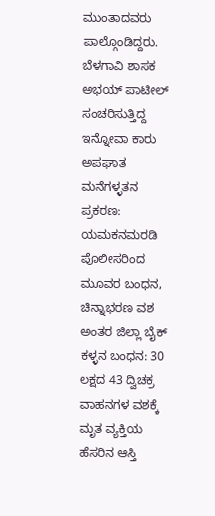ಮುಂತಾದವರು ಪಾಲ್ಗೊಂಡಿದ್ದರು.
ಬೆಳಗಾವಿ ಶಾಸಕ ಅಭಯ್ ಪಾಟೀಲ್ ಸಂಚರಿಸುತ್ತಿದ್ದ ಇನ್ನೋವಾ ಕಾರು ಅಪಘಾತ
ಮನೆಗಳ್ಳತನ ಪ್ರಕರಣ: ಯಮಕನಮರಡಿ ಪೊಲೀಸರಿಂದ ಮೂವರ ಬಂಧನ, ಚಿನ್ನಾಭರಣ ವಶ
ಅಂತರ ಜಿಲ್ಲಾ ಬೈಕ್ ಕಳ್ಳನ ಬಂಧನ: 30 ಲಕ್ಷದ 43 ದ್ವಿಚಕ್ರ ವಾಹನಗಳ ವಶಕ್ಕೆ
ಮೃತ ವ್ಯಕ್ತಿಯ ಹೆಸರಿನ ಆಸ್ತಿ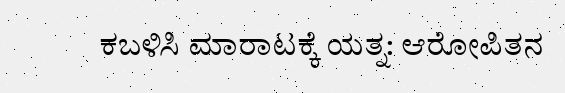ಕಬಳಿಸಿ ಮಾರಾಟಕ್ಕೆ ಯತ್ನ: ಆರೋಪಿತನ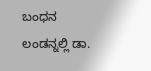ಬಂಧನ
ಲಂಡನ್ನಲ್ಲಿ ಡಾ.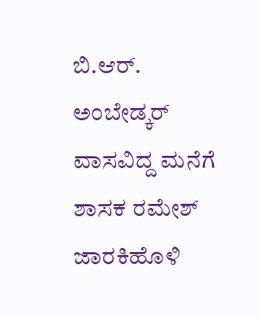ಬಿ.ಆರ್. ಅಂಬೇಡ್ಕರ್ ವಾಸವಿದ್ದ ಮನೆಗೆ ಶಾಸಕ ರಮೇಶ್ ಜಾರಕಿಹೊಳಿ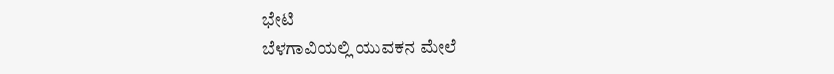ಭೇಟಿ
ಬೆಳಗಾವಿಯಲ್ಲಿ ಯುವಕನ ಮೇಲೆ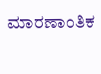ಮಾರಣಾಂತಿಕ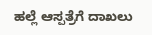ಹಲ್ಲೆ ಆಸ್ಪತ್ರೆಗೆ ದಾಖಲು